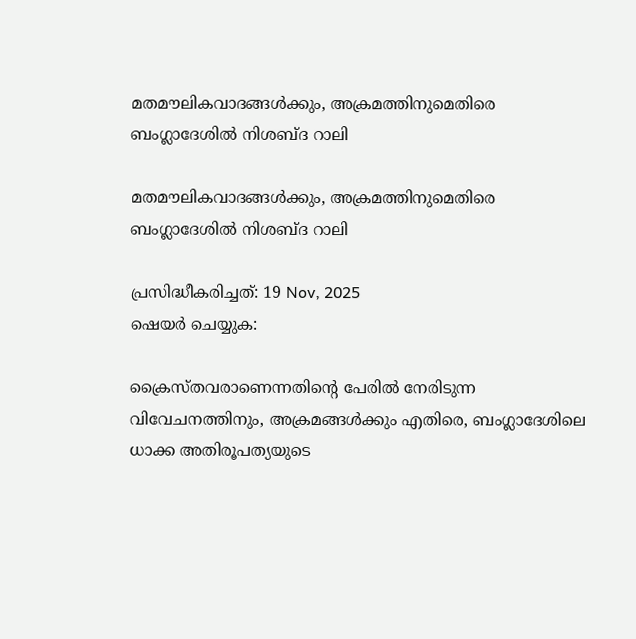മതമൗലികവാദങ്ങൾക്കും, അക്രമത്തിനുമെതിരെ ബംഗ്ലാദേശിൽ നിശബ്ദ റാലി

മതമൗലികവാദങ്ങൾക്കും, അക്രമത്തിനുമെതിരെ ബംഗ്ലാദേശിൽ നിശബ്ദ റാലി

പ്രസിദ്ധീകരിച്ചത്: 19 Nov, 2025
ഷെയർ ചെയ്യുക:

ക്രൈസ്തവരാണെന്നതിന്റെ പേരിൽ നേരിടുന്ന വിവേചനത്തിനും, അക്രമങ്ങൾക്കും എതിരെ, ബംഗ്ലാദേശിലെ ധാക്ക അതിരൂപത്യയുടെ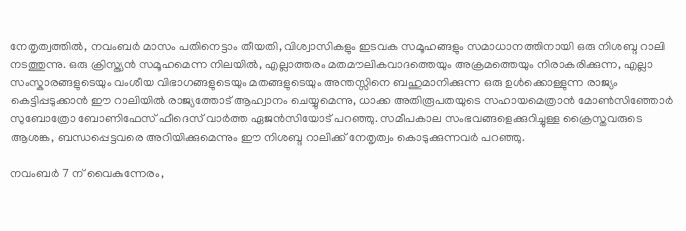നേതൃത്വത്തിൽ, നവംബർ മാസം പതിനെട്ടാം തീയതി, വിശ്വാസികളും ഇടവക സമൂഹങ്ങളും സമാധാനത്തിനായി ഒരു നിശബ്ദ റാലി നടത്തുന്നു. ഒരു ക്രിസ്ത്യൻ സമൂഹമെന്ന നിലയിൽ, എല്ലാത്തരം മതമൗലികവാദത്തെയും അക്രമത്തെയും നിരാകരിക്കുന്ന, എല്ലാ സംസ്കാരങ്ങളുടെയും വംശീയ വിഭാഗങ്ങളുടെയും മതങ്ങളുടെയും അന്തസ്സിനെ ബഹുമാനിക്കുന്ന ഒരു ഉൾക്കൊള്ളുന്ന രാജ്യം കെട്ടിപ്പടുക്കാൻ ഈ റാലിയിൽ രാജ്യത്തോട് ആഹ്വാനം ചെയ്യുമെന്നു, ധാക്ക അതിരൂപതയുടെ സഹായമെത്രാൻ മോൺസിഞ്ഞോർ സുബോത്രോ ബോണിഫേസ് ഫീദെസ് വാർത്ത ഏജൻസിയോട് പറഞ്ഞു. സമീപകാല സംഭവങ്ങളെക്കുറിച്ചുള്ള ക്രൈസ്തവരുടെ ആശങ്ക, ബന്ധപ്പെട്ടവരെ അറിയിക്കുമെന്നും ഈ നിശബ്ദ റാലിക്ക് നേതൃത്വം കൊടുക്കുന്നവർ പറഞ്ഞു.

നവംബർ 7 ന് വൈകുന്നേരം,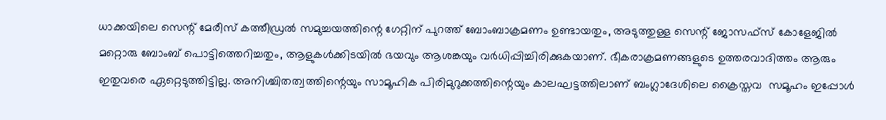ധാക്കയിലെ സെന്റ് മേരീസ് കത്തീഡ്രൽ സമുച്ചയത്തിന്റെ ഗേറ്റിന് പുറത്ത് ബോംബാക്രമണം ഉണ്ടായതും, അടുത്തുള്ള സെന്റ് ജോസഫ്സ് കോളേജിൽ മറ്റൊരു ബോംബ് പൊട്ടിത്തെറിച്ചതും, ആളുകൾക്കിടയിൽ ഭയവും ആശങ്കയും വർധിപ്പിച്ചിരിക്കുകയാണ്. ഭീകരാക്രമണങ്ങളുടെ ഉത്തരവാദിത്തം ആരും ഇതുവരെ ഏറ്റെടുത്തിട്ടില്ല. അനിശ്ചിതത്വത്തിന്റെയും സാമൂഹിക പിരിമുറുക്കത്തിന്റെയും കാലഘട്ടത്തിലാണ് ബംഗ്ലാദേശിലെ ക്രൈസ്തവ  സമൂഹം ഇപ്പോൾ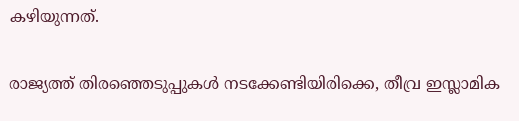കഴിയുന്നത്.

രാജ്യത്ത് തിരഞ്ഞെടുപ്പുകൾ നടക്കേണ്ടിയിരിക്കെ, തീവ്ര ഇസ്ലാമിക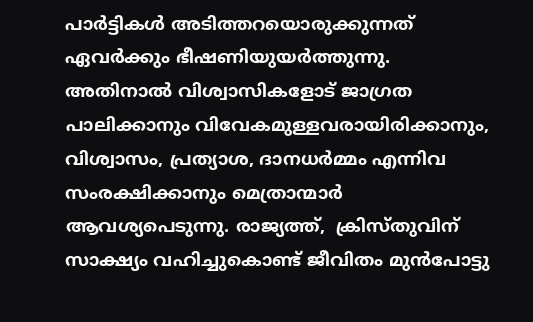പാർട്ടികൾ അടിത്തറയൊരുക്കുന്നത് ഏവർക്കും ഭീഷണിയുയർത്തുന്നു.  അതിനാൽ വിശ്വാസികളോട് ജാഗ്രത പാലിക്കാനും വിവേകമുള്ളവരായിരിക്കാനും, വിശ്വാസം, പ്രത്യാശ, ദാനധർമ്മം എന്നിവ സംരക്ഷിക്കാനും മെത്രാന്മാർ ആവശ്യപെടുന്നു. രാജ്യത്ത്,  ക്രിസ്തുവിന് സാക്ഷ്യം വഹിച്ചുകൊണ്ട് ജീവിതം മുൻപോട്ടു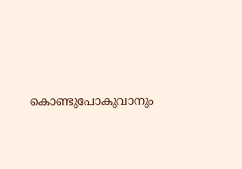കൊണ്ടുപോകുവാനും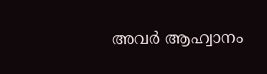അവർ ആഹ്വാനം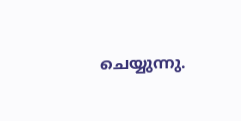ചെയ്യുന്നു.